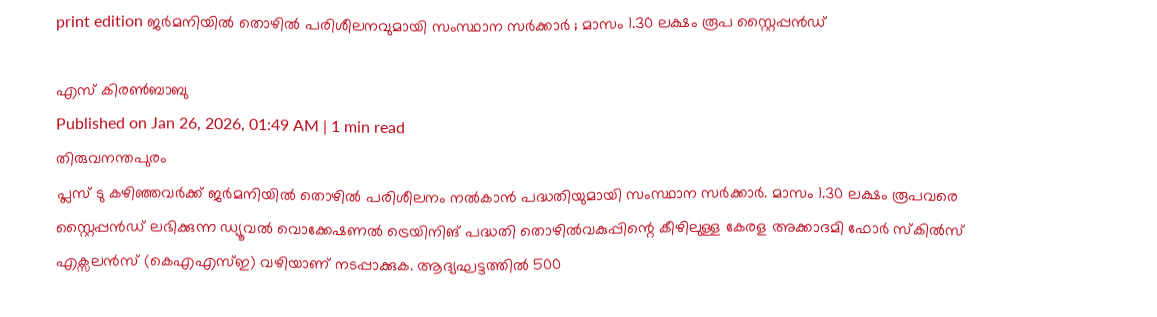print edition ജർമനിയിൽ തൊഴിൽ പരിശീലനവുമായി സംസ്ഥാന സർക്കാർ ; മാസം 1.30 ലക്ഷം രൂപ സ്റ്റൈപ്പൻഡ്

എസ് കിരൺബാബു
Published on Jan 26, 2026, 01:49 AM | 1 min read
തിരുവനന്തപുരം
പ്ലസ് ടു കഴിഞ്ഞവർക്ക് ജർമനിയിൽ തൊഴിൽ പരിശീലനം നൽകാൻ പദ്ധതിയുമായി സംസ്ഥാന സർക്കാർ. മാസം 1.30 ലക്ഷം രൂപവരെ സ്റ്റൈപ്പൻഡ് ലഭിക്കുന്ന ഡ്യൂവൽ വൊക്കേഷണൽ ട്രെയിനിങ് പദ്ധതി തൊഴിൽവകുപ്പിന്റെ കീഴിലുള്ള കേരള അക്കാദമി ഫോർ സ്കിൽസ് എക്സലൻസ് (കെഎഎസ്ഇ) വഴിയാണ് നടപ്പാക്കുക. ആദ്യഘട്ടത്തിൽ 500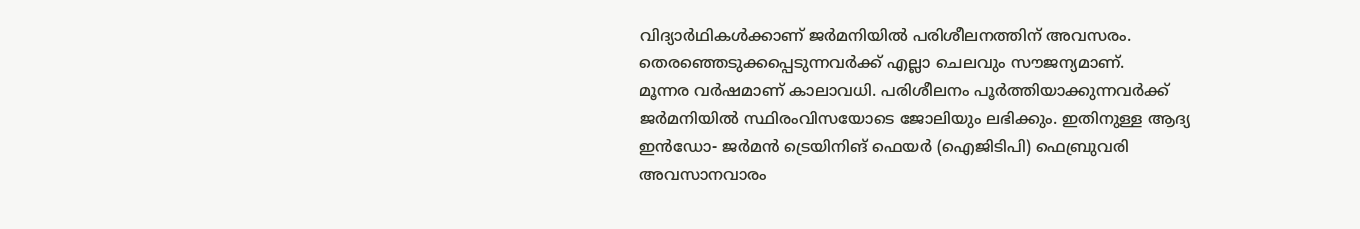വിദ്യാർഥികൾക്കാണ് ജർമനിയിൽ പരിശീലനത്തിന് അവസരം. തെരഞ്ഞെടുക്കപ്പെടുന്നവർക്ക് എല്ലാ ചെലവും സൗജന്യമാണ്.
മൂന്നര വർഷമാണ് കാലാവധി. പരിശീലനം പൂർത്തിയാക്കുന്നവർക്ക് ജർമനിയിൽ സ്ഥിരംവിസയോടെ ജോലിയും ലഭിക്കും. ഇതിനുള്ള ആദ്യ ഇൻഡോ- ജർമൻ ട്രെയിനിങ് ഫെയർ (ഐജിടിപി) ഫെബ്രുവരി അവസാനവാരം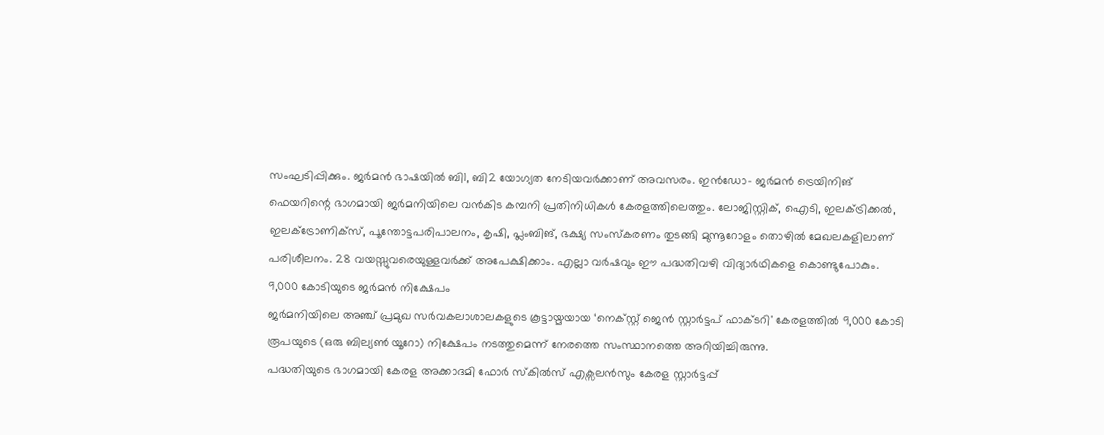സംഘടിപ്പിക്കും. ജർമൻ ഭാഷയിൽ ബി1, ബി2 യോഗ്യത നേടിയവർക്കാണ് അവസരം. ഇൻഡോ- ജർമൻ ട്രെയിനിങ് ഫെയറിന്റെ ഭാഗമായി ജർമനിയിലെ വൻകിട കമ്പനി പ്രതിനിധികൾ കേരളത്തിലെത്തും. ലോജിസ്റ്റിക്, ഐടി, ഇലക്ട്രിക്കൽ, ഇലക്ട്രോണിക്സ്, പൂന്തോട്ടപരിപാലനം, കൃഷി, പ്ലംബിങ്, ഭക്ഷ്യ സംസ്കരണം തുടങ്ങി മുന്നൂറോളം തൊഴിൽ മേഖലകളിലാണ് പരിശീലനം. 28 വയസ്സുവരെയുള്ളവർക്ക് അപേക്ഷിക്കാം. എല്ലാ വർഷവും ഈ പദ്ധതിവഴി വിദ്യാർഥികളെ കൊണ്ടുപോകും.
9,000 കോടിയുടെ ജർമൻ നിക്ഷേപം
ജർമനിയിലെ അഞ്ച് പ്രമുഖ സർവകലാശാലകളുടെ കൂട്ടായ്മയായ ‘നെക്സ്റ്റ് ജെൻ സ്റ്റാർട്ടപ് ഫാക്ടറി' കേരളത്തിൽ 9,000 കോടി രൂപയുടെ (ഒരു ബില്യൺ യൂറോ) നിക്ഷേപം നടത്തുമെന്ന് നേരത്തെ സംസ്ഥാനത്തെ അറിയിച്ചിരുന്നു.
പദ്ധതിയുടെ ഭാഗമായി കേരള അക്കാദമി ഫോർ സ്കിൽസ് എക്സലൻസും കേരള സ്റ്റാർട്ടപ്പ്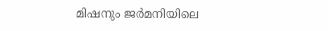മിഷനും ജർമനിയിലെ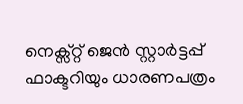നെക്സ്റ്റ് ജെൻ സ്റ്റാർട്ടപ്പ് ഫാക്ടറിയും ധാരണപത്രം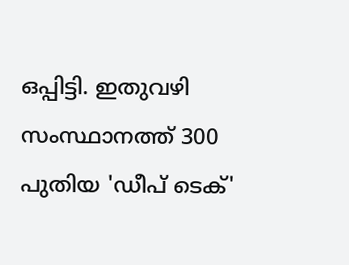ഒപ്പിട്ടി. ഇതുവഴി സംസ്ഥാനത്ത് 300 പുതിയ 'ഡീപ് ടെക്'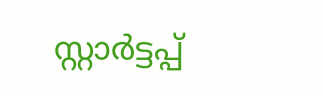സ്റ്റാർട്ടപ്പ്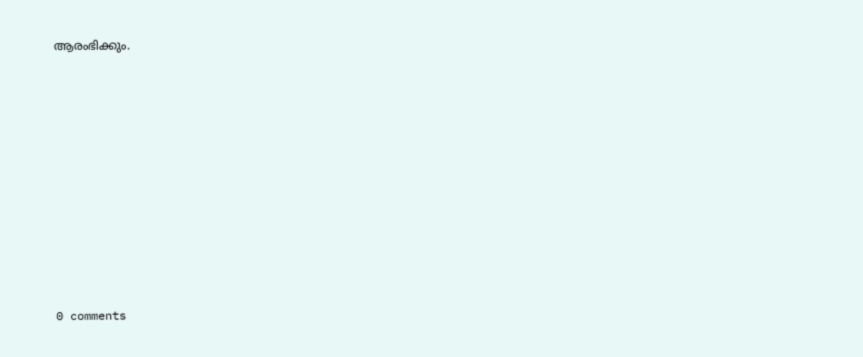ആരംഭിക്കും.










0 comments